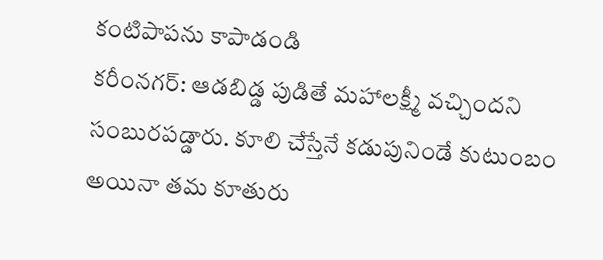కంటిపాపను కాపాడండి
కరీంనగర్: ఆడబిడ్డ పుడితే మహాలక్ష్మీ వచ్చిందని సంబురపడ్డారు. కూలి చేస్తేనే కడుపునిండే కుటుంబం అయినా తమ కూతురు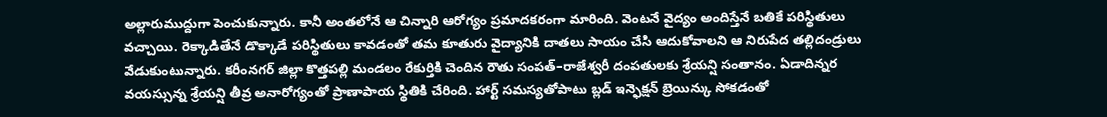అల్లారుముద్దుగా పెంచుకున్నారు. కానీ అంతలోనే ఆ చిన్నారి ఆరోగ్యం ప్రమాదకరంగా మారింది. వెంటనే వైద్యం అందిస్తేనే బతికే పరిస్థితులు వచ్చాయి. రెక్కాడితేనే డొక్కాడే పరిస్థితులు కావడంతో తమ కూతురు వైద్యానికి దాతలు సాయం చేసి ఆదుకోవాలని ఆ నిరుపేద తల్లిదండ్రులు వేడుకుంటున్నారు. కరీంనగర్ జిల్లా కొత్తపల్లి మండలం రేకుర్తికి చెందిన రౌతు సంపత్–రాజేశ్వరీ దంపతులకు శ్రేయన్షి సంతానం. ఏడాదిన్నర వయస్సున్న శ్రేయన్షి తీవ్ర అనారోగ్యంతో ప్రాణాపాయ స్థితికి చేరింది. హార్ట్ సమస్యతోపాటు బ్లడ్ ఇన్ఫెక్షన్ బ్రెయిన్కు సోకడంతో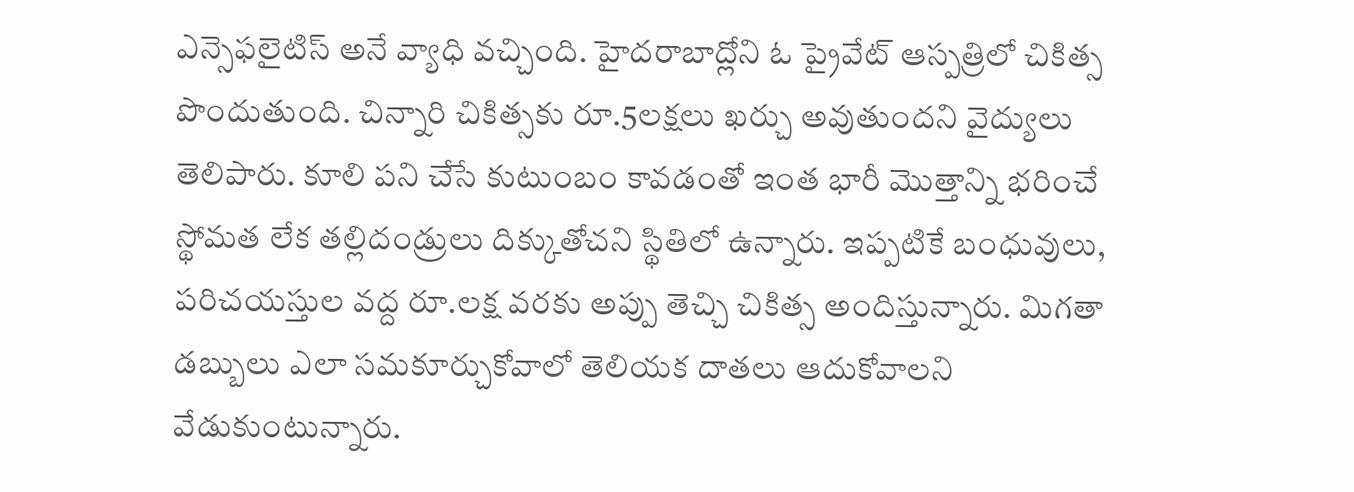ఎన్సెఫలైటిస్ అనే వ్యాధి వచ్చింది. హైదరాబాద్లోని ఓ ప్రైవేట్ ఆస్పత్రిలో చికిత్స పొందుతుంది. చిన్నారి చికిత్సకు రూ.5లక్షలు ఖర్చు అవుతుందని వైద్యులు తెలిపారు. కూలి పని చేసే కుటుంబం కావడంతో ఇంత భారీ మొత్తాన్ని భరించే స్థోమత లేక తల్లిదండ్రులు దిక్కుతోచని స్థితిలో ఉన్నారు. ఇప్పటికే బంధువులు, పరిచయస్తుల వద్ద రూ.లక్ష వరకు అప్పు తెచ్చి చికిత్స అందిస్తున్నారు. మిగతా డబ్బులు ఎలా సమకూర్చుకోవాలో తెలియక దాతలు ఆదుకోవాలని వేడుకుంటున్నారు.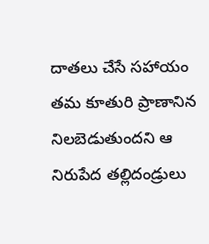దాతలు చేసే సహాయం తమ కూతురి ప్రాణానిన నిలబెడుతుందని ఆ నిరుపేద తల్లిదండ్రులు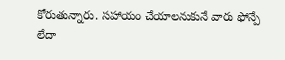కోరుతున్నారు. సహాయం చేయాలనుకునే వారు ఫోన్పే లేదా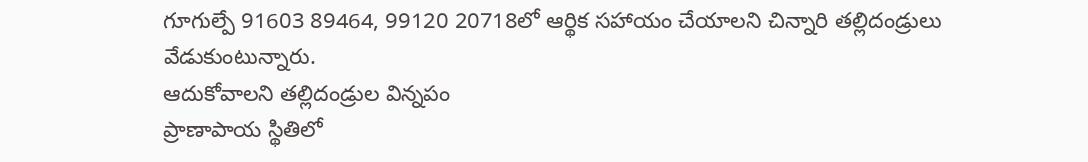గూగుల్పే 91603 89464, 99120 20718లో ఆర్థిక సహాయం చేయాలని చిన్నారి తల్లిదండ్రులు వేడుకుంటున్నారు.
ఆదుకోవాలని తల్లిదండ్రుల విన్నపం
ప్రాణాపాయ స్థితిలో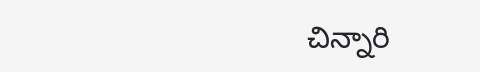చిన్నారి